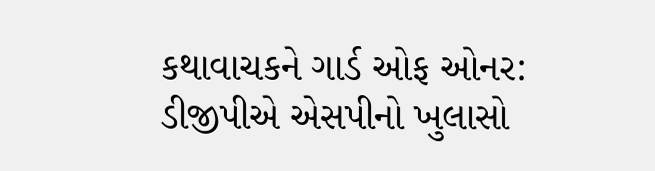કથાવાચકને ગાર્ડ ઓફ ઓનર: ડીજીપીએ એસપીનો ખુલાસો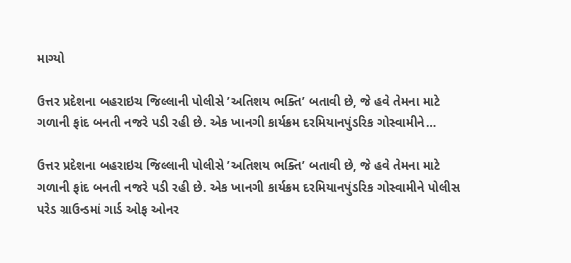માગ્યો

ઉત્તર પ્રદેશના બહરાઇચ જિલ્લાની પોલીસે ’અતિશય ભક્તિ’ બતાવી છે, જે હવે તેમના માટે ગળાની ફાંદ બનતી નજરે પડી રહી છે. એક ખાનગી કાર્યક્રમ દરમિયાનપુંડરિક ગોસ્વામીને…

ઉત્તર પ્રદેશના બહરાઇચ જિલ્લાની પોલીસે ’અતિશય ભક્તિ’ બતાવી છે, જે હવે તેમના માટે ગળાની ફાંદ બનતી નજરે પડી રહી છે. એક ખાનગી કાર્યક્રમ દરમિયાનપુંડરિક ગોસ્વામીને પોલીસ પરેડ ગ્રાઉન્ડમાં ગાર્ડ ઓફ ઓનર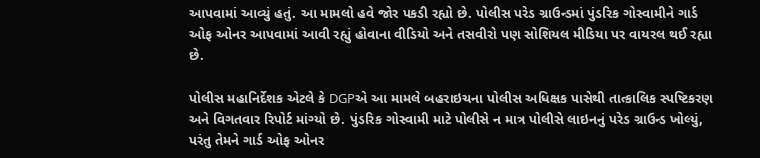આપવામાં આવ્યું હતું. આ મામલો હવે જોર પકડી રહ્યો છે. પોલીસ પરેડ ગ્રાઉન્ડમાં પુંડરિક ગોસ્વામીને ગાર્ડ ઓફ ઓનર આપવામાં આવી રહ્યું હોવાના વીડિયો અને તસવીરો પણ સોશિયલ મીડિયા પર વાયરલ થઈ રહ્યા છે.

પોલીસ મહાનિર્દેશક એટલે કે DGPએ આ મામલે બહરાઇચના પોલીસ અધિક્ષક પાસેથી તાત્કાલિક સ્પષ્ટિકરણ અને વિગતવાર રિપોર્ટ માંગ્યો છે. પુંડરિક ગોસ્વામી માટે પોલીસે ન માત્ર પોલીસે લાઇનનું પરેડ ગ્રાઉન્ડ ખોલ્યું, પરંતુ તેમને ગાર્ડ ઓફ ઓનર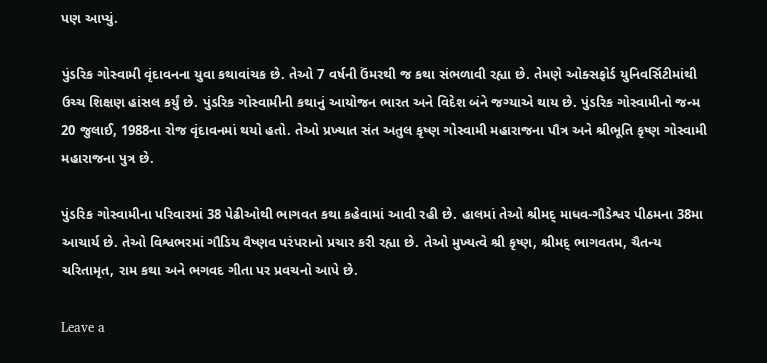પણ આપ્યું.

પુંડરિક ગોસ્વામી વૃંદાવનના યુવા કથાવાંચક છે. તેઓ 7 વર્ષની ઉંમરથી જ કથા સંભળાવી રહ્યા છે. તેમણે ઓક્સફોર્ડ યુનિવર્સિટીમાંથી ઉચ્ચ શિક્ષણ હાંસલ કર્યું છે. પુંડરિક ગોસ્વામીની કથાનું આયોજન ભારત અને વિદેશ બંને જગ્યાએ થાય છે. પુંડરિક ગોસ્વામીનો જન્મ 20 જુલાઈ, 1988ના રોજ વૃંદાવનમાં થયો હતો. તેઓ પ્રખ્યાત સંત અતુલ કૃષ્ણ ગોસ્વામી મહારાજના પૌત્ર અને શ્રીભૂતિ કૃષ્ણ ગોસ્વામી મહારાજના પુત્ર છે.

પુંડરિક ગોસ્વામીના પરિવારમાં 38 પેઢીઓથી ભાગવત કથા કહેવામાં આવી રહી છે. હાલમાં તેઓ શ્રીમદ્ માધવ-ગૌડેશ્વર પીઠમના 38મા આચાર્ય છે. તેઓ વિશ્વભરમાં ગૌડિય વૈષ્ણવ પરંપરાનો પ્રચાર કરી રહ્યા છે. તેઓ મુખ્યત્વે શ્રી કૃષ્ણ, શ્રીમદ્ ભાગવતમ, ચૈતન્ય ચરિતામૃત, રામ કથા અને ભગવદ ગીતા પર પ્રવચનો આપે છે.

Leave a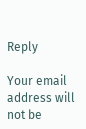Reply

Your email address will not be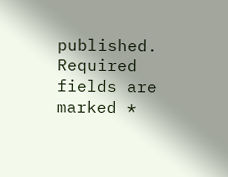published. Required fields are marked *